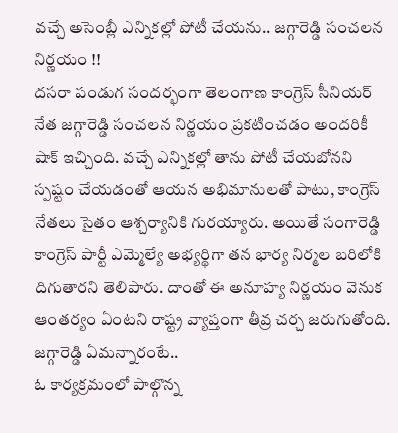వచ్చే అసెంబ్లీ ఎన్నికల్లో పోటీ చేయను.. జగ్గారెడ్డి సంచలన నిర్ణయం !!
దసరా పండుగ సందర్భంగా తెలంగాణ కాంగ్రెస్ సీనియర్ నేత జగ్గారెడ్డి సంచలన నిర్ణయం ప్రకటించడం అందరికీ షాక్ ఇచ్చింది. వచ్చే ఎన్నికల్లో తాను పోటీ చేయబోనని స్పష్టం చేయడంతో ఆయన అభిమానులతో పాటు, కాంగ్రెస్ నేతలు సైతం ఆశ్చర్యానికి గురయ్యారు. అయితే సంగారెడ్డి కాంగ్రెస్ పార్టీ ఎమ్మెల్యే అభ్యర్థిగా తన భార్య నిర్మల బరిలోకి దిగుతారని తెలిపారు. దాంతో ఈ అనూహ్య నిర్ణయం వెనుక ఆంతర్యం ఏంటని రాష్ట్ర వ్యాప్తంగా తీవ్ర చర్చ జరుగుతోంది.
జగ్గారెడ్డి ఏమన్నారంటే..
ఓ కార్యక్రమంలో పాల్గొన్న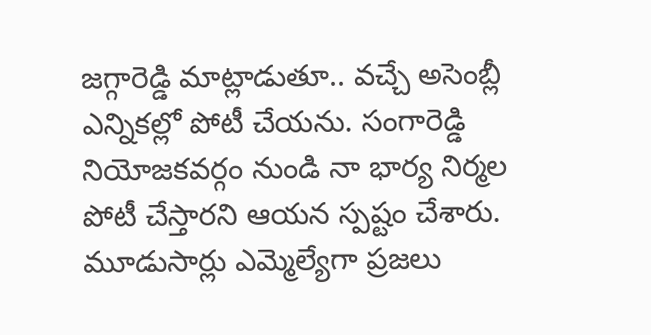జగ్గారెడ్డి మాట్లాడుతూ.. వచ్చే అసెంబ్లీ ఎన్నికల్లో పోటీ చేయను. సంగారెడ్డి నియోజకవర్గం నుండి నా భార్య నిర్మల పోటీ చేస్తారని ఆయన స్పష్టం చేశారు. మూడుసార్లు ఎమ్మెల్యేగా ప్రజలు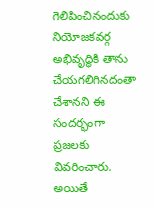గెలిపించినందుకు నియోజకవర్గ అభివృద్ధికి తాను చేయగలిగినదంతా చేశానని ఈ సందర్భంగా ప్రజలకు వివరించారు. అయితే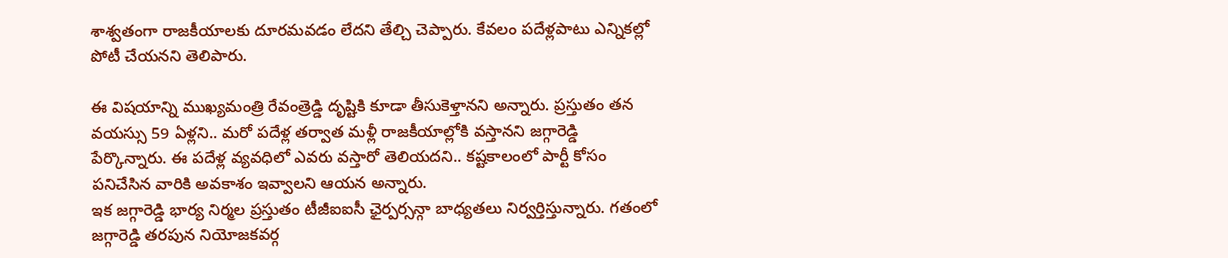శాశ్వతంగా రాజకీయాలకు దూరమవడం లేదని తేల్చి చెప్పారు. కేవలం పదేళ్లపాటు ఎన్నికల్లో పోటీ చేయనని తెలిపారు.

ఈ విషయాన్ని ముఖ్యమంత్రి రేవంత్రెడ్డి దృష్టికి కూడా తీసుకెళ్తానని అన్నారు. ప్రస్తుతం తన వయస్సు 59 ఏళ్లని.. మరో పదేళ్ల తర్వాత మళ్లీ రాజకీయాల్లోకి వస్తానని జగ్గారెడ్డి పేర్కొన్నారు. ఈ పదేళ్ల వ్యవధిలో ఎవరు వస్తారో తెలియదని.. కష్టకాలంలో పార్టీ కోసం పనిచేసిన వారికి అవకాశం ఇవ్వాలని ఆయన అన్నారు.
ఇక జగ్గారెడ్డి భార్య నిర్మల ప్రస్తుతం టీజీఐఐసీ ఛైర్పర్సన్గా బాధ్యతలు నిర్వర్తిస్తున్నారు. గతంలో జగ్గారెడ్డి తరపున నియోజకవర్గ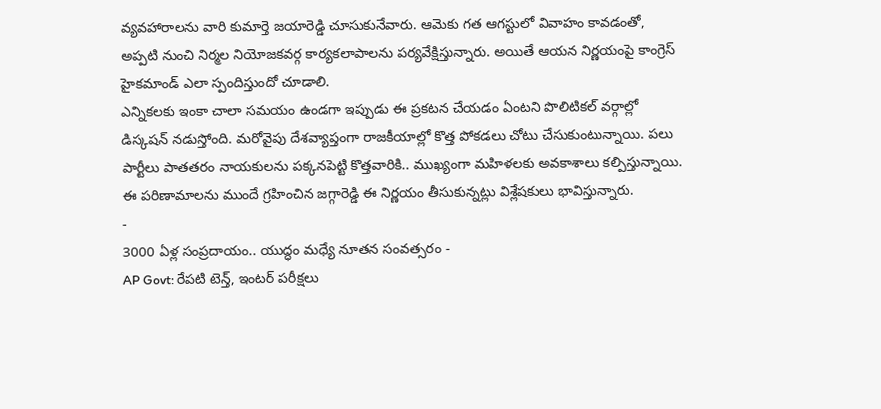వ్యవహారాలను వారి కుమార్తె జయారెడ్డి చూసుకునేవారు. ఆమెకు గత ఆగస్టులో వివాహం కావడంతో, అప్పటి నుంచి నిర్మల నియోజకవర్గ కార్యకలాపాలను పర్యవేక్షిస్తున్నారు. అయితే ఆయన నిర్ణయంపై కాంగ్రెస్ హైకమాండ్ ఎలా స్పందిస్తుందో చూడాలి.
ఎన్నికలకు ఇంకా చాలా సమయం ఉండగా ఇప్పుడు ఈ ప్రకటన చేయడం ఏంటని పొలిటికల్ వర్గాల్లో డిస్కషన్ నడుస్తోంది. మరోవైపు దేశవ్యాప్తంగా రాజకీయాల్లో కొత్త పోకడలు చోటు చేసుకుంటున్నాయి. పలు పార్టీలు పాతతరం నాయకులను పక్కనపెట్టి కొత్తవారికి.. ముఖ్యంగా మహిళలకు అవకాశాలు కల్పిస్తున్నాయి. ఈ పరిణామాలను ముందే గ్రహించిన జగ్గారెడ్డి ఈ నిర్ణయం తీసుకున్నట్లు విశ్లేషకులు భావిస్తున్నారు.
-
3000 ఏళ్ల సంప్రదాయం.. యుద్ధం మధ్యే నూతన సంవత్సరం -
AP Govt: రేపటి టెన్త్, ఇంటర్ పరీక్షలు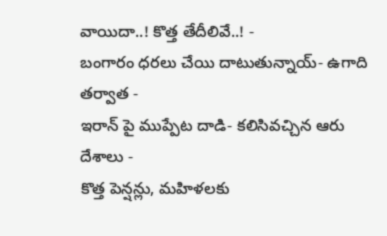వాయిదా..! కొత్త తేదీలివే..! -
బంగారం ధరలు చేయి దాటుతున్నాయ్- ఉగాది తర్వాత -
ఇరాన్ పై ముప్పేట దాడి- కలిసివచ్చిన ఆరు దేశాలు -
కొత్త పెన్షన్లు, మహిళలకు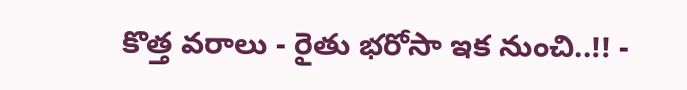కొత్త వరాలు - రైతు భరోసా ఇక నుంచి..!! -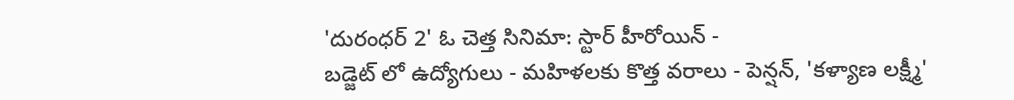'దురంధర్ 2' ఓ చెత్త సినిమా: స్టార్ హీరోయిన్ -
బడ్జెట్ లో ఉద్యోగులు - మహిళలకు కొత్త వరాలు - పెన్షన్, 'కళ్యాణ లక్ష్మీ'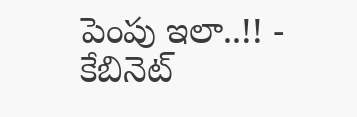పెంపు ఇలా..!! -
కేబినెట్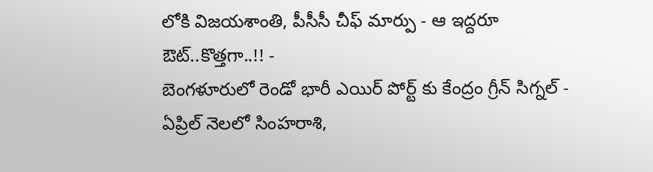లోకి విజయశాంతి, పీసీసీ చీఫ్ మార్పు - ఆ ఇద్దరూ ఔట్..కొత్తగా..!! -
బెంగళూరులో రెండో భారీ ఎయిర్ పోర్ట్ కు కేంద్రం గ్రీన్ సిగ్నల్ -
ఏప్రిల్ నెలలో సింహరాశి,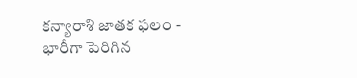కన్యారాశి జాతక ఫలం -
భారీగా పెరిగిన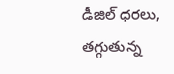డీజిల్ ధరలు, తగ్గుతున్న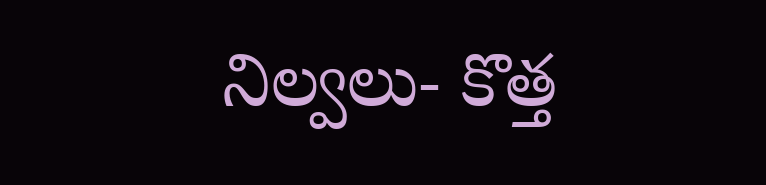నిల్వలు- కొత్త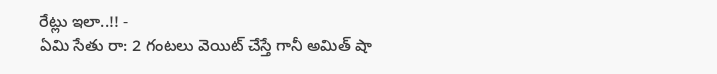రేట్లు ఇలా..!! -
ఏమి సేతు రా: 2 గంటలు వెయిట్ చేస్తే గానీ అమిత్ షా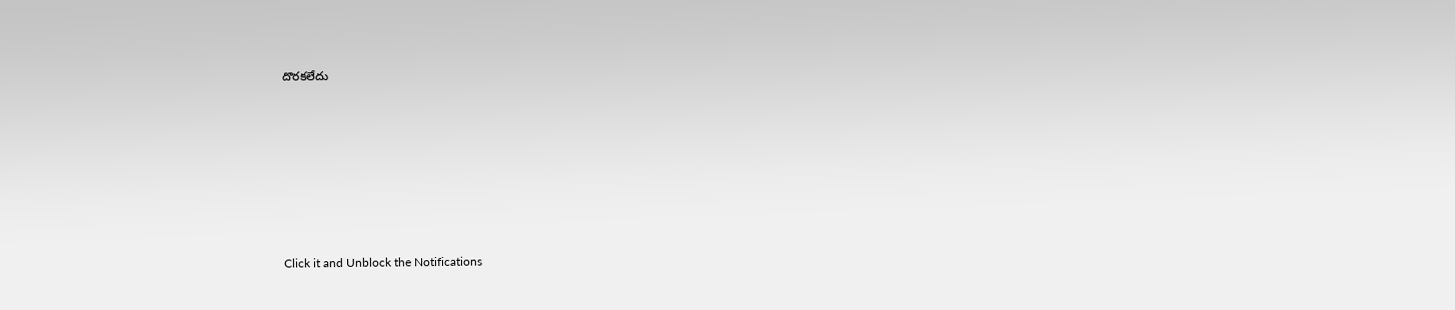దొరకలేదు












Click it and Unblock the Notifications